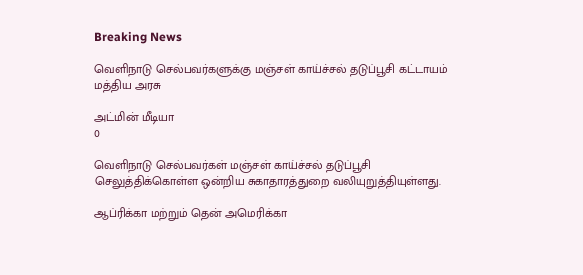Breaking News

வெளிநாடு செல்பவர்களுக்கு மஞ்சள் காய்ச்சல் தடுப்பூசி கட்டாயம் மத்திய அரசு

அட்மின் மீடியா
0

வெளிநாடு செல்பவர்கள் மஞ்சள் காய்ச்சல் தடுப்பூசி செலுத்திக்கொள்ள ஒன்றிய சுகாதாரத்துறை வலியுறுத்தியுள்ளது.

ஆப்ரிக்கா மற்றும் தென் அமெரிக்கா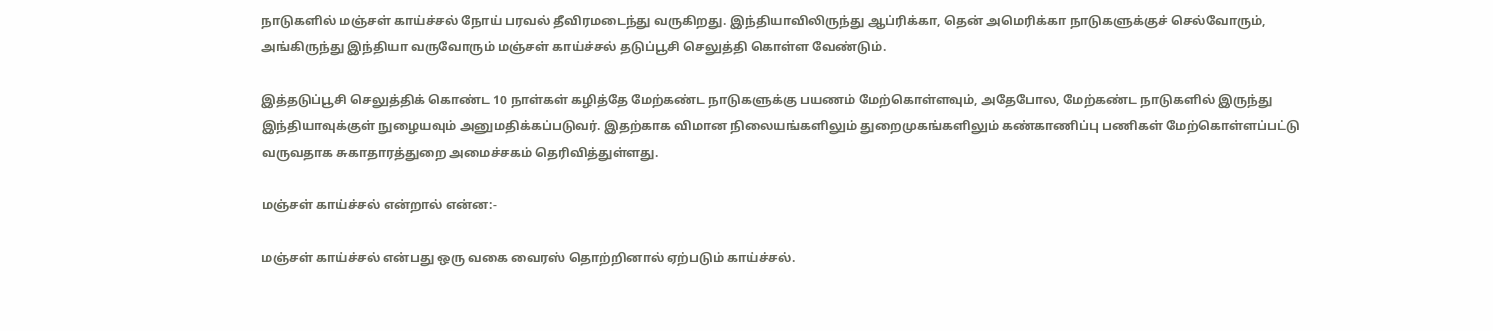நாடுகளில் மஞ்சள் காய்ச்சல் நோய் பரவல் தீவிரமடைந்து வருகிறது. இந்தியாவிலிருந்து ஆப்ரிக்கா, தென் அமெரிக்கா நாடுகளுக்குச் செல்வோரும், அங்கிருந்து இந்தியா வருவோரும் மஞ்சள் காய்ச்சல் தடுப்பூசி செலுத்தி கொள்ள வேண்டும்.

இத்தடுப்பூசி செலுத்திக் கொண்ட 10 நாள்கள் கழித்தே மேற்கண்ட நாடுகளுக்கு பயணம் மேற்கொள்ளவும், அதேபோல, மேற்கண்ட நாடுகளில் இருந்து இந்தியாவுக்குள் நுழையவும் அனுமதிக்கப்படுவர். இதற்காக விமான நிலையங்களிலும் துறைமுகங்களிலும் கண்காணிப்பு பணிகள் மேற்கொள்ளப்பட்டு வருவதாக சுகாதாரத்துறை அமைச்சகம் தெரிவித்துள்ளது.

மஞ்சள் காய்ச்சல் என்றால் என்ன:-

மஞ்சள் காய்ச்சல் என்பது ஒரு வகை வைரஸ் தொற்றினால் ஏற்படும் காய்ச்சல்.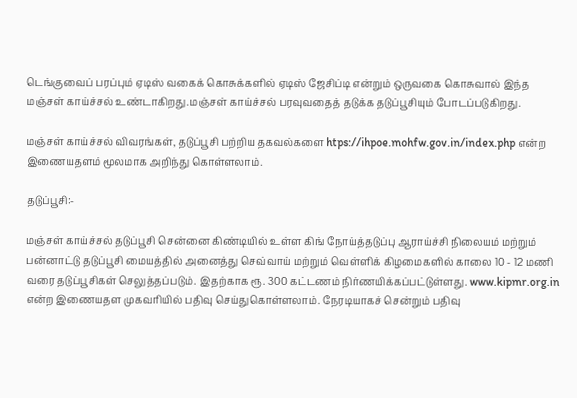டெங்குவைப் பரப்பும் ஏடிஸ் வகைக் கொசுக்களில் ஏடிஸ் ஜேசிப்டி என்றும் ஒருவகை கொசுவால் இந்த மஞ்சள் காய்ச்சல் உண்டாகிறது.மஞ்சள் காய்ச்சல் பரவுவதைத் தடுக்க தடுப்பூசியும் போடப்படுகிறது.

மஞ்சள் காய்ச்சல் விவரங்கள், தடுப்பூசி பற்றிய தகவல்களை htps://ihpoe.mohfw.gov.in/index.php என்ற இணையதளம் மூலமாக அறிந்து கொள்ளலாம்.

தடுப்பூசி:-

மஞ்சள் காய்ச்சல் தடுப்பூசி சென்னை கிண்டியில் உள்ள கிங் நோய்த்தடுப்பு ஆராய்ச்சி நிலையம் மற்றும் பன்னாட்டு தடுப்பூசி மையத்தில் அனைத்து செவ்வாய் மற்றும் வெள்ளிக் கிழமைகளில் காலை 10 - 12 மணி வரை தடுப்பூசிகள் செலுத்தப்படும். இதற்காக ரூ. 300 கட்டணம் நிர்ணயிக்கப்பட்டுள்ளது. www.kipmr.org.in என்ற இணையதள முகவரியில் பதிவு செய்துகொள்ளலாம். நேரடியாகச் சென்றும் பதிவு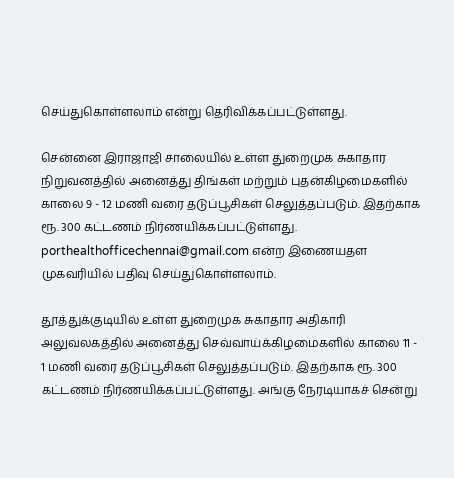செய்துகொள்ளலாம் என்று தெரிவிக்கப்பட்டுள்ளது.

சென்னை இராஜாஜி சாலையில் உள்ள துறைமுக சுகாதார நிறுவனத்தில் அனைத்து திங்கள் மற்றும் புதன்கிழமைகளில் காலை 9 - 12 மணி வரை தடுப்பூசிகள் செலுத்தப்படும். இதற்காக ரூ. 300 கட்டணம் நிர்ணயிக்கப்பட்டுள்ளது. porthealthofficechennai@gmail.com என்ற இணையதள முகவரியில் பதிவு செய்துகொள்ளலாம்.

தூத்துக்குடியில் உள்ள துறைமுக சுகாதார அதிகாரி அலுவலகத்தில் அனைத்து செவ்வாய்க்கிழமைகளில் காலை 11 - 1 மணி வரை தடுப்பூசிகள் செலுத்தப்படும். இதற்காக ரூ. 300 கட்டணம் நிர்ணயிக்கப்பட்டுள்ளது. அங்கு நேரடியாகச் சென்று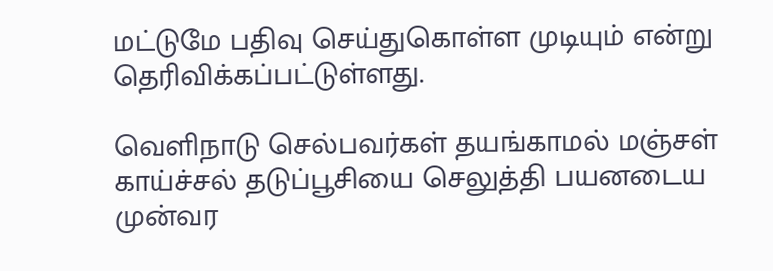மட்டுமே பதிவு செய்துகொள்ள முடியும் என்று தெரிவிக்கப்பட்டுள்ளது.

வெளிநாடு செல்பவர்கள் தயங்காமல் மஞ்சள் காய்ச்சல் தடுப்பூசியை செலுத்தி பயனடைய முன்வர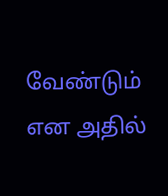வேண்டும் என அதில்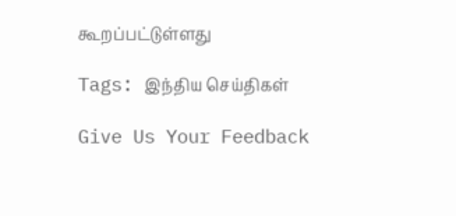கூறப்பட்டுள்ளது

Tags: இந்திய செய்திகள்

Give Us Your Feedback